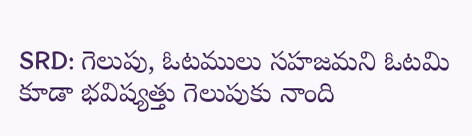SRD: గెలుపు, ఓటములు సహజమని ఓటమి కూడా భవిష్యత్తు గెలుపుకు నాంది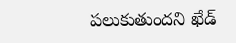పలుకుతుందని ఖేడ్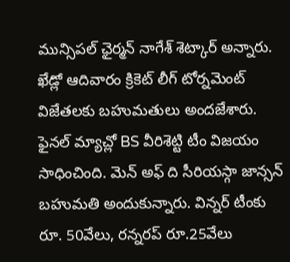మున్సిపల్ ఛైర్మన్ నాగేశ్ శెట్కార్ అన్నారు. ఖేడ్లో ఆదివారం క్రికెట్ లీగ్ టోర్నమెంట్ విజేతలకు బహుమతులు అందజేశారు. ఫైనల్ మ్యాచ్లో BS వీరిశెట్టి టీం విజయం సాధించింది. మెన్ అఫ్ ది సీరియస్గా జాన్సన్ బహుమతి అందుకున్నారు. విన్నర్ టీంకు రూ. 50వేలు, రన్నరప్ రూ.25వేలు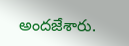అందజేశారు.